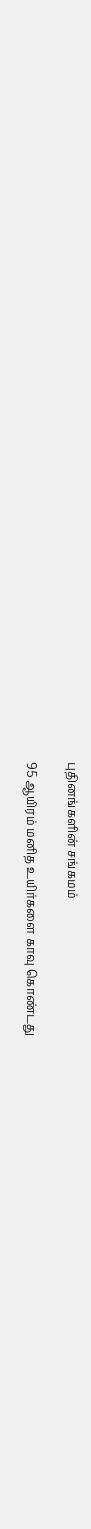புதினங்களின் சங்கமம்

95 ஆயிரம் மனித உயிர்களை காவு கொண்டது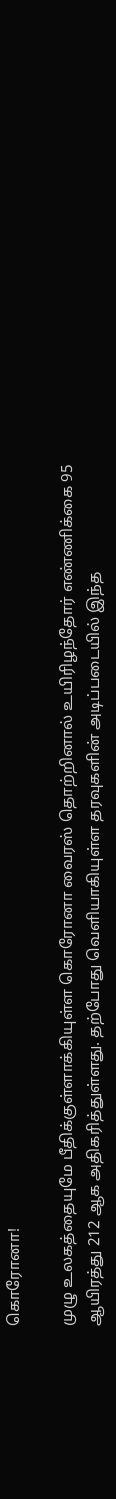கொரோனா!

முழு உலகத்தையுமே பீதிக்குள்ளாக்கியுள்ள கொரோனா வைரஸ் தொற்றினால் உயிரிழந்தோர் எண்ணிக்கை 95 ஆயிரத்து 212 ஆக அதிகரித்துள்ளது. தற்போது வெளியாகியுள்ள தரவுகளின் அடிப்படையில் இந்த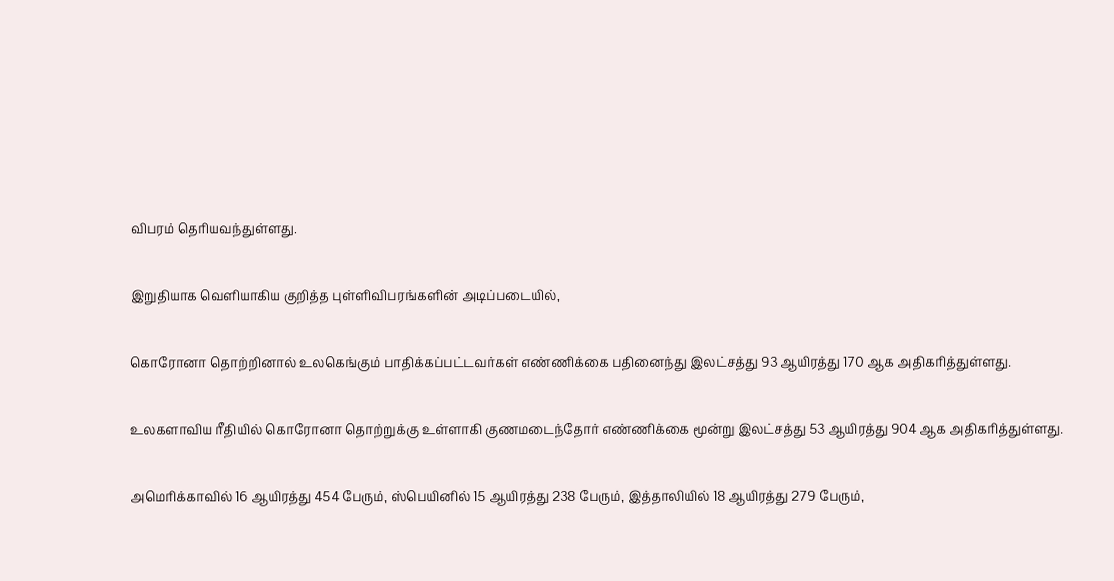விபரம் தெரியவந்துள்ளது.

இறுதியாக வெளியாகிய குறித்த புள்ளிவிபரங்களின் அடிப்படையில்,

கொரோனா தொற்றினால் உலகெங்கும் பாதிக்கப்பட்டவர்கள் எண்ணிக்கை பதினைந்து இலட்சத்து 93 ஆயிரத்து 170 ஆக அதிகரித்துள்ளது.

உலகளாவிய ரீதியில் கொரோனா தொற்றுக்கு உள்ளாகி குணமடைந்தோர் எண்ணிக்கை மூன்று இலட்சத்து 53 ஆயிரத்து 904 ஆக அதிகரித்துள்ளது.

அமெரிக்காவில் 16 ஆயிரத்து 454 பேரும், ஸ்பெயினில் 15 ஆயிரத்து 238 பேரும், இத்தாலியில் 18 ஆயிரத்து 279 பேரும்,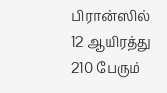பிரான்ஸில் 12 ஆயிரத்து 210 பேரும்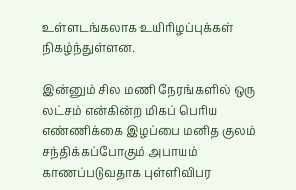உள்ளடங்கலாக உயிரிழப்புக்கள் நிகழ்ந்துள்ளன.

இன்னும் சில மணி நேரங்களில் ஒரு லட்சம் என்கின்ற மிகப் பெரிய எண்ணிக்கை இழப்பை மனித குலம் சந்திக்கப்போகும் அபாயம் காணப்படுவதாக புள்ளிவிபர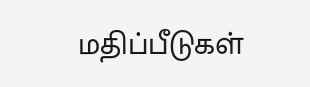மதிப்பீடுகள்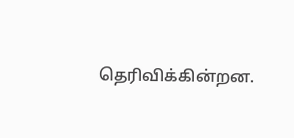தெரிவிக்கின்றன.